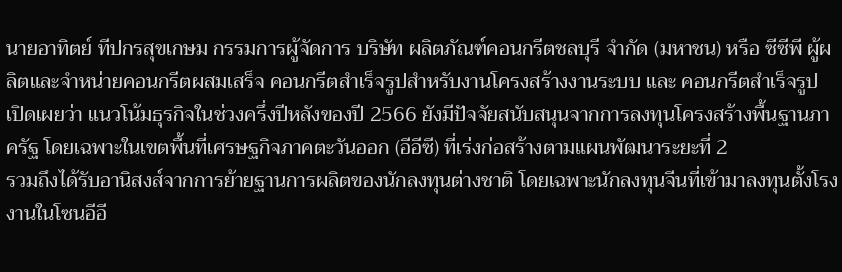นายอาทิตย์ ทีปกรสุขเกษม กรรมการผู้จัดการ บริษัท ผลิตภัณฑ์คอนกรีตชลบุรี จำกัด (มหาชน) หรือ ซีซีพี ผู้ผลิตและจำหน่ายคอนกรีตผสมเสร็จ คอนกรีตสำเร็จรูปสำหรับงานโครงสร้างงานระบบ และ คอนกรีตสำเร็จรูป เปิดเผยว่า แนวโน้มธุรกิจในช่วงครึ่งปีหลังของปี 2566 ยังมีปัจจัยสนับสนุนจากการลงทุนโครงสร้างพื้นฐานภาครัฐ โดยเฉพาะในเขตพื้นที่เศรษฐกิจภาคตะวันออก (อีอีซี) ที่เร่งก่อสร้างตามแผนพัฒนาระยะที่ 2
รวมถึงได้รับอานิสงส์จากการย้ายฐานการผลิตของนักลงทุนต่างชาติ โดยเฉพาะนักลงทุนจีนที่เข้ามาลงทุนตั้งโรงงานในโซนอีอี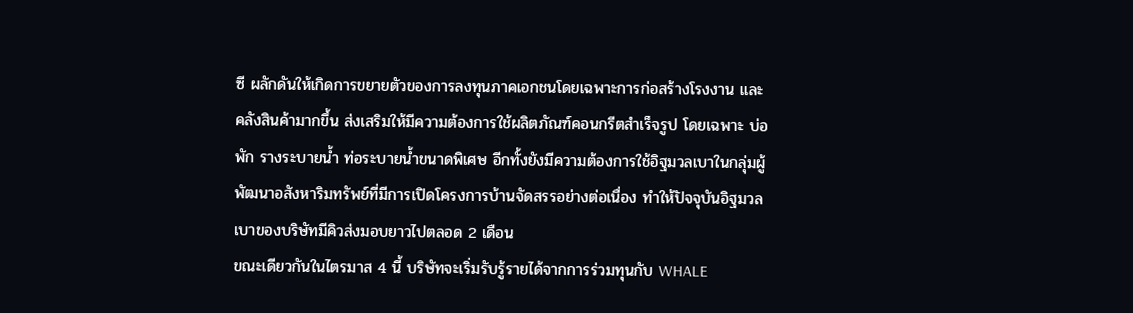ซี ผลักดันให้เกิดการขยายตัวของการลงทุนภาคเอกชนโดยเฉพาะการก่อสร้างโรงงาน และคลังสินค้ามากขึ้น ส่งเสริมให้มีความต้องการใช้ผลิตภัณฑ์คอนกรีตสำเร็จรูป โดยเฉพาะ บ่อพัก รางระบายน้ำ ท่อระบายน้ำขนาดพิเศษ อีกทั้งยังมีความต้องการใช้อิฐมวลเบาในกลุ่มผู้พัฒนาอสังหาริมทรัพย์ที่มีการเปิดโครงการบ้านจัดสรรอย่างต่อเนื่อง ทำให้ปัจจุบันอิฐมวลเบาของบริษัทมีคิวส่งมอบยาวไปตลอด 2 เดือน
ขณะเดียวกันในไตรมาส 4 นี้ บริษัทจะเริ่มรับรู้รายได้จากการร่วมทุนกับ WHALE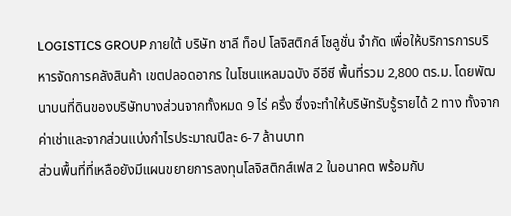LOGISTICS GROUP ภายใต้ บริษัท ชาลี ท็อป โลจิสติกส์ โซลูชั่น จำกัด เพื่อให้บริการการบริหารจัดการคลังสินค้า เขตปลอดอากร ในโซนแหลมฉบัง อีอีซี พื้นที่รวม 2,800 ตร.ม. โดยพัฒนาบนที่ดินของบริษัทบางส่วนจากทั้งหมด 9 ไร่ ครึ่ง ซึ่งจะทำให้บริษัทรับรู้รายได้ 2 ทาง ทั้งจากค่าเช่าและจากส่วนแบ่งกำไรประมาณปีละ 6-7 ล้านบาท
ส่วนพื้นที่ที่เหลือยังมีแผนขยายการลงทุนโลจิสติกส์เฟส 2 ในอนาคต พร้อมกับ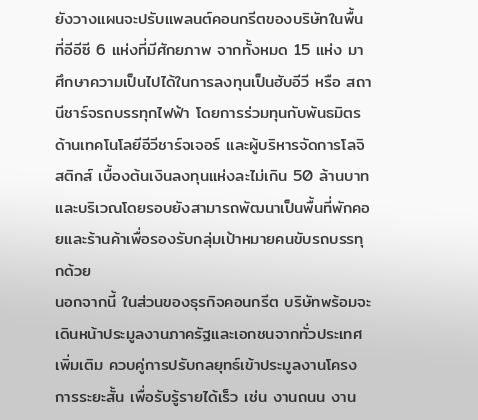ยังวางแผนจะปรับแพลนต์คอนกรีตของบริษัทในพื้นที่อีอีซี 6 แห่งที่มีศักยภาพ จากทั้งหมด 15 แห่ง มาศึกษาความเป็นไปได้ในการลงทุนเป็นฮับอีวี หรือ สถานีชาร์จรถบรรทุกไฟฟ้า โดยการร่วมทุนกับพันธมิตรด้านเทคโนโลยีอีวีชาร์จเจอร์ และผู้บริหารจัดการโลจิสติกส์ เบื้องต้นเงินลงทุนแห่งละไม่เกิน 50 ล้านบาท และบริเวณโดยรอบยังสามารถพัฒนาเป็นพื้นที่พักคอยและร้านค้าเพื่อรองรับกลุ่มเป้าหมายคนขับรถบรรทุกด้วย
นอกจากนี้ ในส่วนของธุรกิจคอนกรีต บริษัทพร้อมจะเดินหน้าประมูลงานภาครัฐและเอกชนจากทั่วประเทศเพิ่มเติม ควบคู่การปรับกลยุทธ์เข้าประมูลงานโครงการระยะสั้น เพื่อรับรู้รายได้เร็ว เช่น งานถนน งาน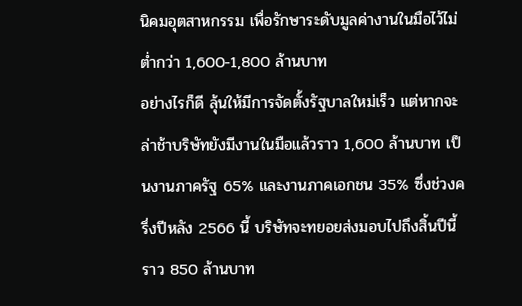นิคมอุตสาหกรรม เพื่อรักษาระดับมูลค่างานในมือไว้ไม่ต่ำกว่า 1,600-1,800 ล้านบาท
อย่างไรก็ดี ลุ้นให้มีการจัดตั้งรัฐบาลใหม่เร็ว แต่หากจะล่าช้าบริษัทยังมีงานในมือแล้วราว 1,600 ล้านบาท เป็นงานภาครัฐ 65% และงานภาคเอกชน 35% ซึ่งช่วงครึ่งปีหลัง 2566 นี้ บริษัทจะทยอยส่งมอบไปถึงสิ้นปีนี้ราว 850 ล้านบาท